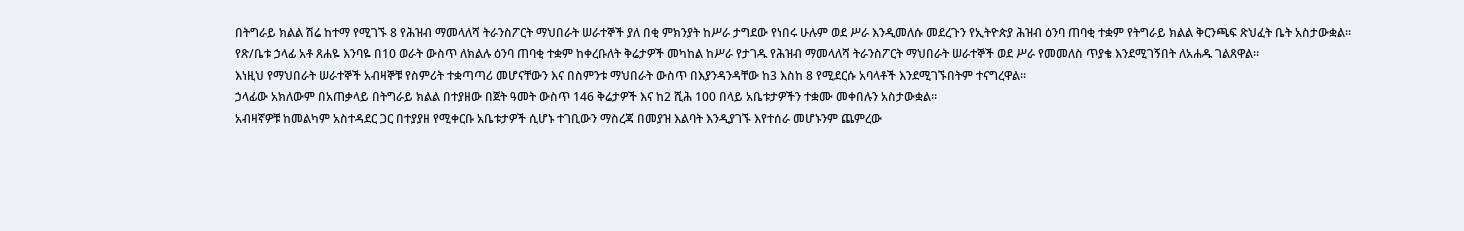በትግራይ ክልል ሽሬ ከተማ የሚገኙ 8 የሕዝብ ማመላለሻ ትራንስፖርት ማህበራት ሠራተኞች ያለ በቂ ምክንያት ከሥራ ታግደው የነበሩ ሁሉም ወደ ሥራ እንዲመለሱ መደረጉን የኢትዮጵያ ሕዝብ ዕንባ ጠባቂ ተቋም የትግራይ ክልል ቅርንጫፍ ጽህፈት ቤት አስታውቋል፡፡
የጽ/ቤቱ ኃላፊ አቶ ጸሐዬ እንባዬ በ10 ወራት ውስጥ ለክልሉ ዕንባ ጠባቂ ተቋም ከቀረቡለት ቅሬታዎች መካከል ከሥራ የታገዱ የሕዝብ ማመላለሻ ትራንስፖርት ማህበራት ሠራተኞች ወደ ሥራ የመመለስ ጥያቄ እንደሚገኝበት ለአሐዱ ገልጸዋል።
እነዚህ የማህበራት ሠራተኞች አብዛኞቹ የስምሪት ተቋጣጣሪ መሆናቸውን እና በስምንቱ ማህበራት ውስጥ በእያንዳንዳቸው ከ3 እስከ 8 የሚደርሱ አባላቶች እንደሚገኙበትም ተናግረዋል።
ኃላፊው አክለውም በአጠቃላይ በትግራይ ክልል በተያዘው በጀት ዓመት ውስጥ 146 ቅሬታዎች እና ከ2 ሺሕ 100 በላይ አቤቱታዎችን ተቋሙ መቀበሉን አስታውቋል።
አብዛኛዎቹ ከመልካም አስተዳደር ጋር በተያያዘ የሚቀርቡ አቤቱታዎች ሲሆኑ ተገቢውን ማስረጃ በመያዝ እልባት እንዲያገኙ እየተሰራ መሆኑንም ጨምረው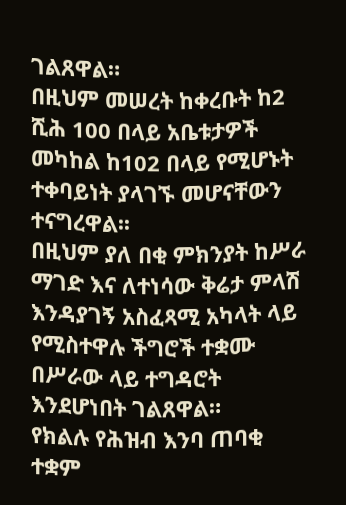ገልጸዋል።
በዚህም መሠረት ከቀረቡት ከ2 ሺሕ 100 በላይ አቤቱታዎች መካከል ከ102 በላይ የሚሆኑት ተቀባይነት ያላገኙ መሆናቸውን ተናግረዋል፡፡
በዚህም ያለ በቂ ምክንያት ከሥራ ማገድ እና ለተነሳው ቅሬታ ምላሽ እንዳያገኝ አስፈጻሚ አካላት ላይ የሚስተዋሉ ችግሮች ተቋሙ በሥራው ላይ ተግዳሮት እንደሆነበት ገልጸዋል።
የክልሉ የሕዝብ እንባ ጠባቂ ተቋም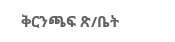ቅርንጫፍ ጽ/ቤት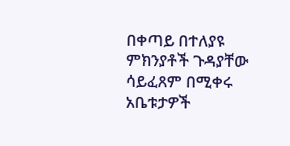በቀጣይ በተለያዩ ምክንያቶች ጉዳያቸው ሳይፈጸም በሚቀሩ አቤቱታዎች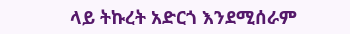ላይ ትኩረት አድርጎ እንደሚሰራም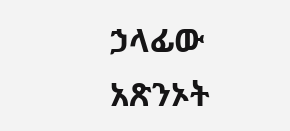ኃላፊው አጽንኦት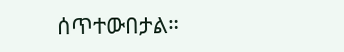ሰጥተውበታል።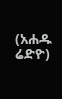(አሐዱ ሬድዮ)